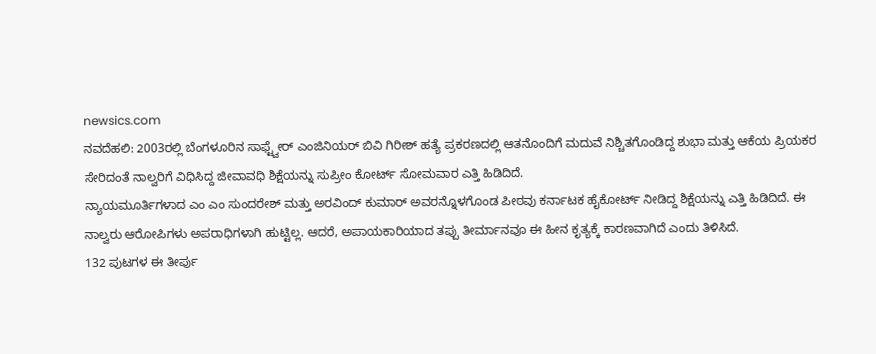newsics.com
ನವದೆಹಲಿ: 2003ರಲ್ಲಿ ಬೆಂಗಳೂರಿನ ಸಾಫ್ಟ್ವೇರ್ ಎಂಜಿನಿಯರ್ ಬಿವಿ ಗಿರೀಶ್ ಹತ್ಯೆ ಪ್ರಕರಣದಲ್ಲಿ ಆತನೊಂದಿಗೆ ಮದುವೆ ನಿಶ್ಚಿತಗೊಂಡಿದ್ದ ಶುಭಾ ಮತ್ತು ಆಕೆಯ ಪ್ರಿಯಕರ ಸೇರಿದಂತೆ ನಾಲ್ವರಿಗೆ ವಿಧಿಸಿದ್ದ ಜೀವಾವಧಿ ಶಿಕ್ಷೆಯನ್ನು ಸುಪ್ರೀಂ ಕೋರ್ಟ್ ಸೋಮವಾರ ಎತ್ತಿ ಹಿಡಿದಿದೆ.
ನ್ಯಾಯಮೂರ್ತಿಗಳಾದ ಎಂ ಎಂ ಸುಂದರೇಶ್ ಮತ್ತು ಅರವಿಂದ್ ಕುಮಾರ್ ಅವರನ್ನೊಳಗೊಂಡ ಪೀಠವು ಕರ್ನಾಟಕ ಹೈಕೋರ್ಟ್ ನೀಡಿದ್ದ ಶಿಕ್ಷೆಯನ್ನು ಎತ್ತಿ ಹಿಡಿದಿದೆ. ಈ ನಾಲ್ವರು ಆರೋಪಿಗಳು ಅಪರಾಧಿಗಳಾಗಿ ಹುಟ್ಟಿಲ್ಲ. ಆದರೆ, ಅಪಾಯಕಾರಿಯಾದ ತಪ್ಪು ತೀರ್ಮಾನವೂ ಈ ಹೀನ ಕೃತ್ಯಕ್ಕೆ ಕಾರಣವಾಗಿದೆ ಎಂದು ತಿಳಿಸಿದೆ.
132 ಪುಟಗಳ ಈ ತೀರ್ಪು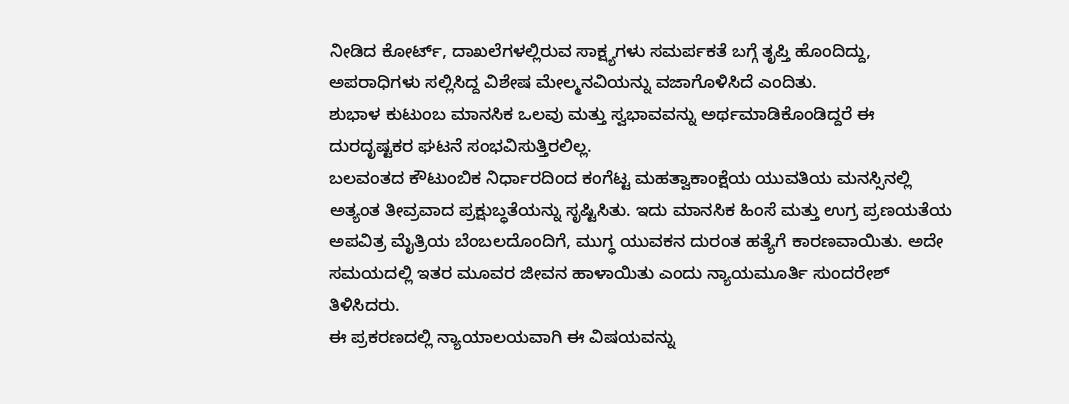ನೀಡಿದ ಕೋರ್ಟ್, ದಾಖಲೆಗಳಲ್ಲಿರುವ ಸಾಕ್ಷ್ಯಗಳು ಸಮರ್ಪಕತೆ ಬಗ್ಗೆ ತೃಪ್ತಿ ಹೊಂದಿದ್ದು, ಅಪರಾಧಿಗಳು ಸಲ್ಲಿಸಿದ್ದ ವಿಶೇಷ ಮೇಲ್ಮನವಿಯನ್ನು ವಜಾಗೊಳಿಸಿದೆ ಎಂದಿತು.
ಶುಭಾಳ ಕುಟುಂಬ ಮಾನಸಿಕ ಒಲವು ಮತ್ತು ಸ್ವಭಾವವನ್ನು ಅರ್ಥಮಾಡಿಕೊಂಡಿದ್ದರೆ ಈ ದುರದೃಷ್ಟಕರ ಘಟನೆ ಸಂಭವಿಸುತ್ತಿರಲಿಲ್ಲ.
ಬಲವಂತದ ಕೌಟುಂಬಿಕ ನಿರ್ಧಾರದಿಂದ ಕಂಗೆಟ್ಟ ಮಹತ್ವಾಕಾಂಕ್ಷೆಯ ಯುವತಿಯ ಮನಸ್ಸಿನಲ್ಲಿ ಅತ್ಯಂತ ತೀವ್ರವಾದ ಪ್ರಕ್ಷುಬ್ಧತೆಯನ್ನು ಸೃಷ್ಟಿಸಿತು. ಇದು ಮಾನಸಿಕ ಹಿಂಸೆ ಮತ್ತು ಉಗ್ರ ಪ್ರಣಯತೆಯ ಅಪವಿತ್ರ ಮೈತ್ರಿಯ ಬೆಂಬಲದೊಂದಿಗೆ, ಮುಗ್ಧ ಯುವಕನ ದುರಂತ ಹತ್ಯೆಗೆ ಕಾರಣವಾಯಿತು. ಅದೇ ಸಮಯದಲ್ಲಿ ಇತರ ಮೂವರ ಜೀವನ ಹಾಳಾಯಿತು ಎಂದು ನ್ಯಾಯಮೂರ್ತಿ ಸುಂದರೇಶ್ ತಿಳಿಸಿದರು.
ಈ ಪ್ರಕರಣದಲ್ಲಿ ನ್ಯಾಯಾಲಯವಾಗಿ ಈ ವಿಷಯವನ್ನು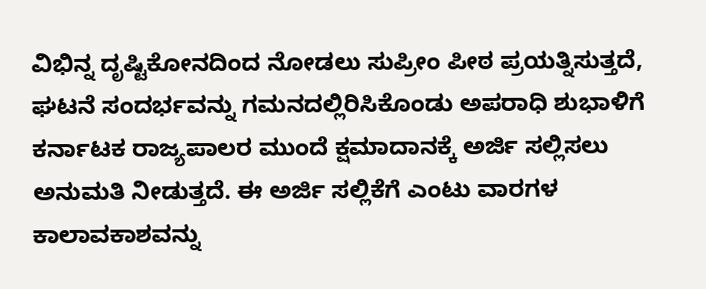ವಿಭಿನ್ನ ದೃಷ್ಟಿಕೋನದಿಂದ ನೋಡಲು ಸುಪ್ರೀಂ ಪೀಠ ಪ್ರಯತ್ನಿಸುತ್ತದೆ, ಘಟನೆ ಸಂದರ್ಭವನ್ನು ಗಮನದಲ್ಲಿರಿಸಿಕೊಂಡು ಅಪರಾಧಿ ಶುಭಾಳಿಗೆ ಕರ್ನಾಟಕ ರಾಜ್ಯಪಾಲರ ಮುಂದೆ ಕ್ಷಮಾದಾನಕ್ಕೆ ಅರ್ಜಿ ಸಲ್ಲಿಸಲು ಅನುಮತಿ ನೀಡುತ್ತದೆ. ಈ ಅರ್ಜಿ ಸಲ್ಲಿಕೆಗೆ ಎಂಟು ವಾರಗಳ ಕಾಲಾವಕಾಶವನ್ನು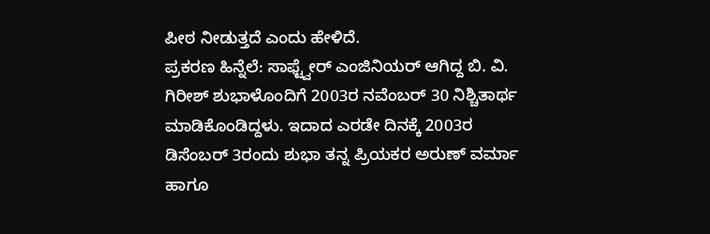ಪೀಠ ನೀಡುತ್ತದೆ ಎಂದು ಹೇಳಿದೆ.
ಪ್ರಕರಣ ಹಿನ್ನೆಲೆ: ಸಾಫ್ಟ್ವೇರ್ ಎಂಜಿನಿಯರ್ ಆಗಿದ್ದ ಬಿ. ವಿ. ಗಿರೀಶ್ ಶುಭಾಳೊಂದಿಗೆ 2003ರ ನವೆಂಬರ್ 30 ನಿಶ್ಚಿತಾರ್ಥ ಮಾಡಿಕೊಂಡಿದ್ದಳು. ಇದಾದ ಎರಡೇ ದಿನಕ್ಕೆ 2003ರ ಡಿಸೆಂಬರ್ 3ರಂದು ಶುಭಾ ತನ್ನ ಪ್ರಿಯಕರ ಅರುಣ್ ವರ್ಮಾ ಹಾಗೂ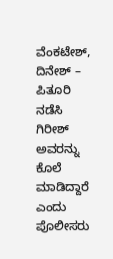ವೆಂಕಟೇಶ್, ದಿನೇಶ್ – ಪಿತೂರಿ ನಡೆಸಿ ಗಿರೀಶ್ ಅವರನ್ನು ಕೊಲೆ ಮಾಡಿದ್ದಾರೆ ಎಂದು ಪೊಲೀಸರು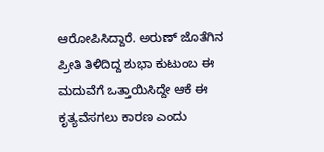ಆರೋಪಿಸಿದ್ದಾರೆ. ಅರುಣ್ ಜೊತೆಗಿನ ಪ್ರೀತಿ ತಿಳಿದಿದ್ದ ಶುಭಾ ಕುಟುಂಬ ಈ ಮದುವೆಗೆ ಒತ್ತಾಯಿಸಿದ್ದೇ ಆಕೆ ಈ ಕೃತ್ಯವೆಸಗಲು ಕಾರಣ ಎಂದು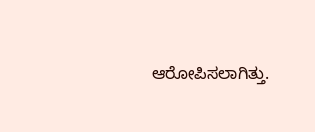ಆರೋಪಿಸಲಾಗಿತ್ತು.